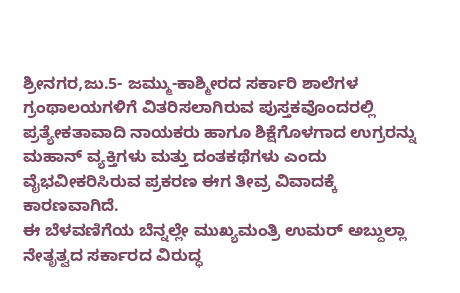ಶ್ರೀನಗರ,ಜು.5- ಜಮ್ಮು-ಕಾಶ್ಮೀರದ ಸರ್ಕಾರಿ ಶಾಲೆಗಳ ಗ್ರಂಥಾಲಯಗಳಿಗೆ ವಿತರಿಸಲಾಗಿರುವ ಪುಸ್ತಕವೊಂದರಲ್ಲಿ ಪ್ರತ್ಯೇಕತಾವಾದಿ ನಾಯಕರು ಹಾಗೂ ಶಿಕ್ಷೆಗೊಳಗಾದ ಉಗ್ರರನ್ನು ಮಹಾನ್ ವ್ಯಕ್ತಿಗಳು ಮತ್ತು ದಂತಕಥೆಗಳು ಎಂದು ವೈಭವೀಕರಿಸಿರುವ ಪ್ರಕರಣ ಈಗ ತೀವ್ರ ವಿವಾದಕ್ಕೆ ಕಾರಣವಾಗಿದೆ.
ಈ ಬೆಳವಣಿಗೆಯ ಬೆನ್ನಲ್ಲೇ ಮುಖ್ಯಮಂತ್ರಿ ಉಮರ್ ಅಬ್ದುಲ್ಲಾ ನೇತೃತ್ವದ ಸರ್ಕಾರದ ವಿರುದ್ಧ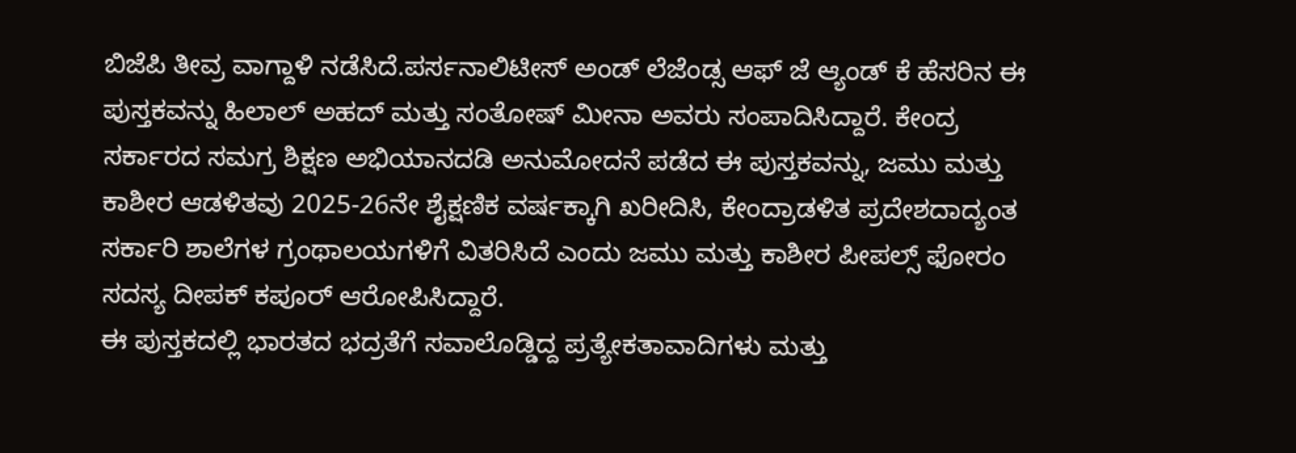ಬಿಜೆಪಿ ತೀವ್ರ ವಾಗ್ದಾಳಿ ನಡೆಸಿದೆ.ಪರ್ಸನಾಲಿಟೀಸ್ ಅಂಡ್ ಲೆಜೆಂಡ್ಸ ಆಫ್ ಜೆ ಆ್ಯಂಡ್ ಕೆ ಹೆಸರಿನ ಈ ಪುಸ್ತಕವನ್ನು ಹಿಲಾಲ್ ಅಹದ್ ಮತ್ತು ಸಂತೋಷ್ ಮೀನಾ ಅವರು ಸಂಪಾದಿಸಿದ್ದಾರೆ. ಕೇಂದ್ರ ಸರ್ಕಾರದ ಸಮಗ್ರ ಶಿಕ್ಷಣ ಅಭಿಯಾನದಡಿ ಅನುಮೋದನೆ ಪಡೆದ ಈ ಪುಸ್ತಕವನ್ನು, ಜಮು ಮತ್ತು ಕಾಶೀರ ಆಡಳಿತವು 2025-26ನೇ ಶೈಕ್ಷಣಿಕ ವರ್ಷಕ್ಕಾಗಿ ಖರೀದಿಸಿ, ಕೇಂದ್ರಾಡಳಿತ ಪ್ರದೇಶದಾದ್ಯಂತ ಸರ್ಕಾರಿ ಶಾಲೆಗಳ ಗ್ರಂಥಾಲಯಗಳಿಗೆ ವಿತರಿಸಿದೆ ಎಂದು ಜಮು ಮತ್ತು ಕಾಶೀರ ಪೀಪಲ್ಸ್ ಫೋರಂ ಸದಸ್ಯ ದೀಪಕ್ ಕಪೂರ್ ಆರೋಪಿಸಿದ್ದಾರೆ.
ಈ ಪುಸ್ತಕದಲ್ಲಿ ಭಾರತದ ಭದ್ರತೆಗೆ ಸವಾಲೊಡ್ಡಿದ್ದ ಪ್ರತ್ಯೇಕತಾವಾದಿಗಳು ಮತ್ತು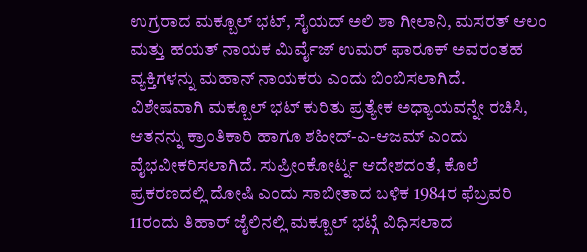ಉಗ್ರರಾದ ಮಕ್ಬೂಲ್ ಭಟ್, ಸೈಯದ್ ಅಲಿ ಶಾ ಗೀಲಾನಿ, ಮಸರತ್ ಆಲಂ ಮತ್ತು ಹಯತ್ ನಾಯಕ ಮಿರ್ವೈಜ್ ಉಮರ್ ಫಾರೂಕ್ ಅವರಂತಹ ವ್ಯಕ್ತಿಗಳನ್ನು ಮಹಾನ್ ನಾಯಕರು ಎಂದು ಬಿಂಬಿಸಲಾಗಿದೆ.
ವಿಶೇಷವಾಗಿ ಮಕ್ಬೂಲ್ ಭಟ್ ಕುರಿತು ಪ್ರತ್ಯೇಕ ಅಧ್ಯಾಯವನ್ನೇ ರಚಿಸಿ, ಆತನನ್ನು ಕ್ರಾಂತಿಕಾರಿ ಹಾಗೂ ಶಹೀದ್-ಎ-ಆಜಮ್ ಎಂದು ವೈಭವೀಕರಿಸಲಾಗಿದೆ. ಸುಪ್ರೀಂಕೋರ್ಟ್ನ ಆದೇಶದಂತೆ, ಕೊಲೆ ಪ್ರಕರಣದಲ್ಲಿ ದೋಷಿ ಎಂದು ಸಾಬೀತಾದ ಬಳಿಕ 1984ರ ಫೆಬ್ರವರಿ 11ರಂದು ತಿಹಾರ್ ಜೈಲಿನಲ್ಲಿ ಮಕ್ಬೂಲ್ ಭಟ್ಗೆ ವಿಧಿಸಲಾದ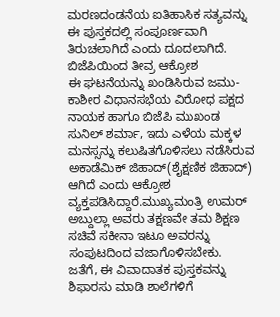ಮರಣದಂಡನೆಯ ಐತಿಹಾಸಿಕ ಸತ್ಯವನ್ನು ಈ ಪುಸ್ತಕದಲ್ಲಿ ಸಂಪೂರ್ಣವಾಗಿ ತಿರುಚಲಾಗಿದೆ ಎಂದು ದೂದಲಾಗಿದೆ.
ಬಿಜೆಪಿಯಿಂದ ತೀವ್ರ ಆಕ್ರೋಶ
ಈ ಘಟನೆಯನ್ನು ಖಂಡಿಸಿರುವ ಜಮು-ಕಾಶೀರ ವಿಧಾನಸಭೆಯ ವಿರೋಧ ಪಕ್ಷದ ನಾಯಕ ಹಾಗೂ ಬಿಜೆಪಿ ಮುಖಂಡ ಸುನಿಲ್ ಶರ್ಮಾ, ಇದು ಎಳೆಯ ಮಕ್ಕಳ ಮನಸ್ಸನ್ನು ಕಲುಷಿತಗೊಳಿಸಲು ನಡೆಸಿರುವ ಅಕಾಡೆಮಿಕ್ ಜಿಹಾದ್(ಶೈಕ್ಷಣಿಕ ಜಿಹಾದ್) ಆಗಿದೆ ಎಂದು ಆಕ್ರೋಶ ವ್ಯಕ್ತಪಡಿಸಿದ್ದಾರೆ.ಮುಖ್ಯಮಂತ್ರಿ ಉಮರ್ ಅಬ್ದುಲ್ಲಾ ಅವರು ತಕ್ಷಣವೇ ತಮ ಶಿಕ್ಷಣ ಸಚಿವೆ ಸಕೀನಾ ಇಟೂ ಅವರನ್ನು ಸಂಪುಟದಿಂದ ವಜಾಗೊಳಿಸಬೇಕು.
ಜತೆಗೆ, ಈ ವಿವಾದಾತಕ ಪುಸ್ತಕವನ್ನು ಶಿಫಾರಸು ಮಾಡಿ ಶಾಲೆಗಳಿಗೆ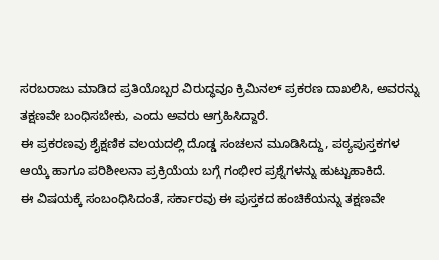ಸರಬರಾಜು ಮಾಡಿದ ಪ್ರತಿಯೊಬ್ಬರ ವಿರುದ್ಧವೂ ಕ್ರಿಮಿನಲ್ ಪ್ರಕರಣ ದಾಖಲಿಸಿ, ಅವರನ್ನು ತಕ್ಷಣವೇ ಬಂಧಿಸಬೇಕು, ಎಂದು ಅವರು ಆಗ್ರಹಿಸಿದ್ದಾರೆ.
ಈ ಪ್ರಕರಣವು ಶೈಕ್ಷಣಿಕ ವಲಯದಲ್ಲಿ ದೊಡ್ಡ ಸಂಚಲನ ಮೂಡಿಸಿದ್ದು, ಪಠ್ಯಪುಸ್ತಕಗಳ ಆಯ್ಕೆ ಹಾಗೂ ಪರಿಶೀಲನಾ ಪ್ರಕ್ರಿಯೆಯ ಬಗ್ಗೆ ಗಂಭೀರ ಪ್ರಶ್ನೆಗಳನ್ನು ಹುಟ್ಟುಹಾಕಿದೆ.
ಈ ವಿಷಯಕ್ಕೆ ಸಂಬಂಧಿಸಿದಂತೆ, ಸರ್ಕಾರವು ಈ ಪುಸ್ತಕದ ಹಂಚಿಕೆಯನ್ನು ತಕ್ಷಣವೇ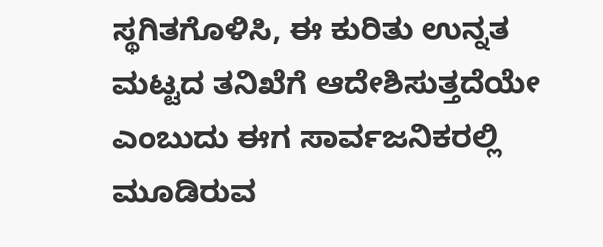ಸ್ಥಗಿತಗೊಳಿಸಿ, ಈ ಕುರಿತು ಉನ್ನತ ಮಟ್ಟದ ತನಿಖೆಗೆ ಆದೇಶಿಸುತ್ತದೆಯೇ ಎಂಬುದು ಈಗ ಸಾರ್ವಜನಿಕರಲ್ಲಿ ಮೂಡಿರುವ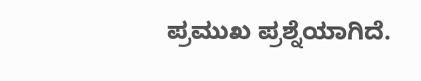ಪ್ರಮುಖ ಪ್ರಶ್ನೆಯಾಗಿದೆ.